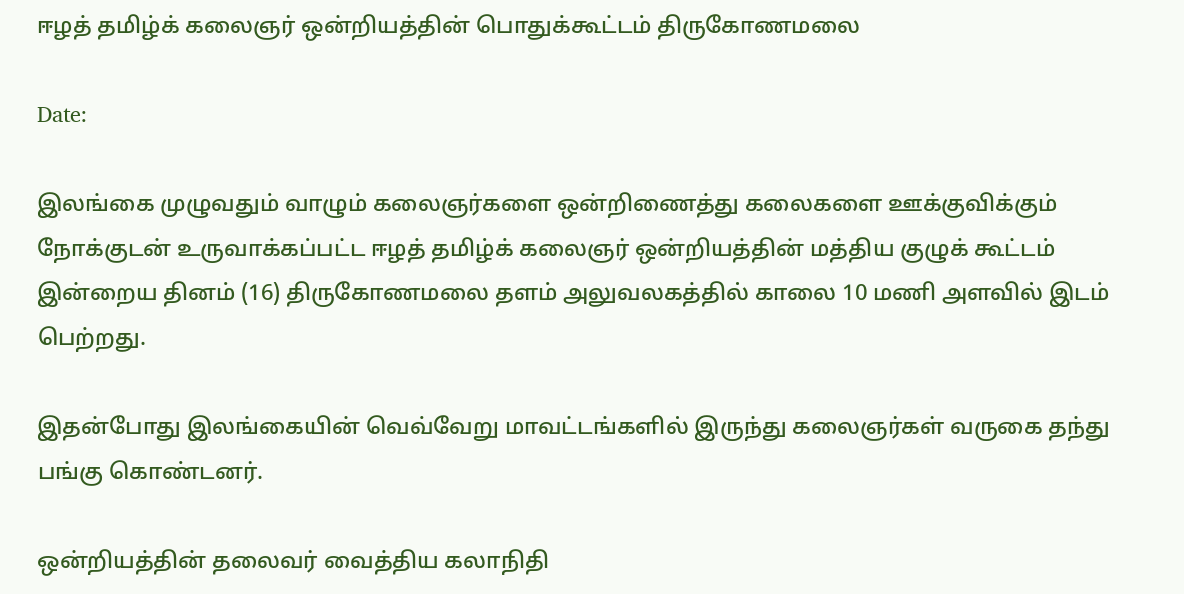ஈழத் தமிழ்க் கலைஞர் ஒன்றியத்தின் பொதுக்கூட்டம் திருகோணமலை

Date:

இலங்கை முழுவதும் வாழும் கலைஞர்களை ஒன்றிணைத்து கலைகளை ஊக்குவிக்கும் நோக்குடன் உருவாக்கப்பட்ட ஈழத் தமிழ்க் கலைஞர் ஒன்றியத்தின் மத்திய குழுக் கூட்டம் இன்றைய தினம் (16) திருகோணமலை தளம் அலுவலகத்தில் காலை 10 மணி அளவில் இடம் பெற்றது.

இதன்போது இலங்கையின் வெவ்வேறு மாவட்டங்களில் இருந்து கலைஞர்கள் வருகை தந்து பங்கு கொண்டனர்.

ஒன்றியத்தின் தலைவர் வைத்திய கலாநிதி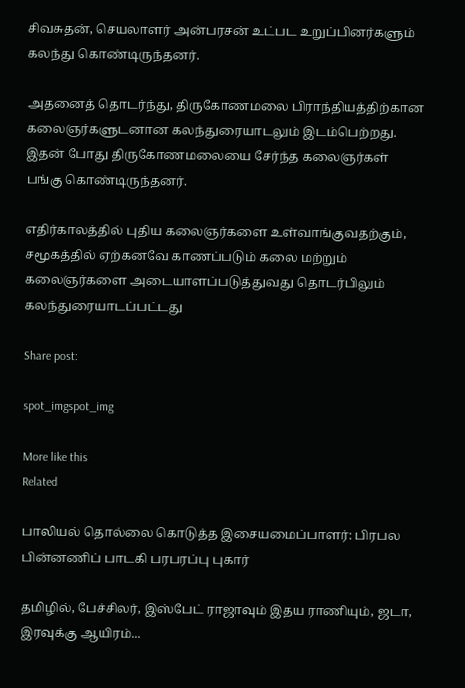சிவசுதன், செயலாளர் அன்பரசன் உட்பட உறுப்பினர்களும் கலந்து கொண்டிருந்தனர்.

அதனைத் தொடர்ந்து, திருகோணமலை பிராந்தியத்திற்கான கலைஞர்களுடனான கலந்துரையாடலும் இடம்பெற்றது. இதன் போது திருகோணமலையை சேர்ந்த கலைஞர்கள் பங்கு கொண்டிருந்தனர்.

எதிர்காலத்தில் புதிய கலைஞர்களை உள்வாங்குவதற்கும், சமூகத்தில் ஏற்கனவே காணப்படும் கலை மற்றும் கலைஞர்களை அடையாளப்படுத்துவது தொடர்பிலும் கலந்துரையாடப்பட்டது

Share post:

spot_imgspot_img

More like this
Related

பாலியல் தொல்லை கொடுத்த இசையமைப்பாளர்: பிரபல பின்னணிப் பாடகி பரபரப்பு புகார்

தமிழில், பேச்சிலர், இஸ்பேட் ராஜாவும் இதய ராணியும், ஜடா, இரவுக்கு ஆயிரம்...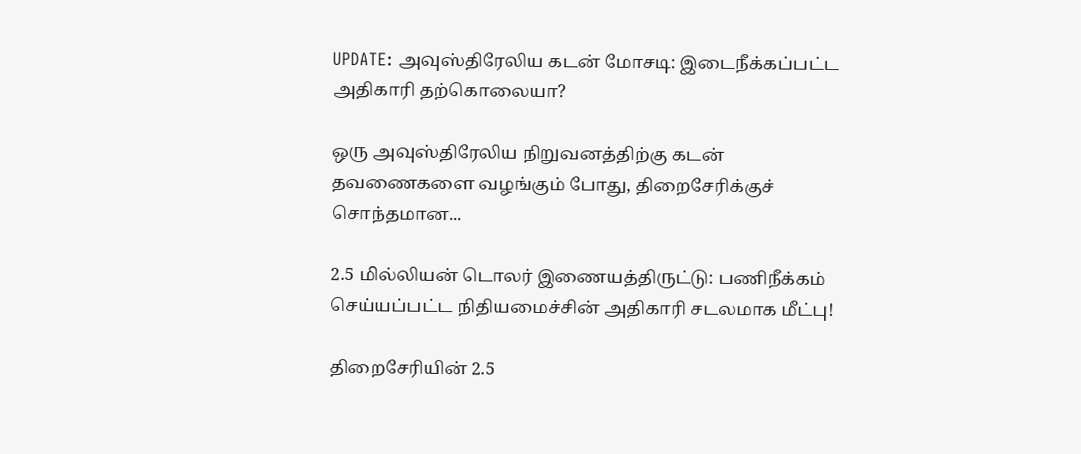UPDATE: அவுஸ்திரேலிய கடன் மோசடி: இடைநீக்கப்பட்ட அதிகாரி தற்கொலையா?

ஒரு அவுஸ்திரேலிய நிறுவனத்திற்கு கடன் தவணைகளை வழங்கும் போது, திறைசேரிக்குச் சொந்தமான...

2.5 மில்லியன் டொலர் இணையத்திருட்டு: பணிநீக்கம் செய்யப்பட்ட நிதியமைச்சின் அதிகாரி சடலமாக மீட்பு!

திறைசேரியின் 2.5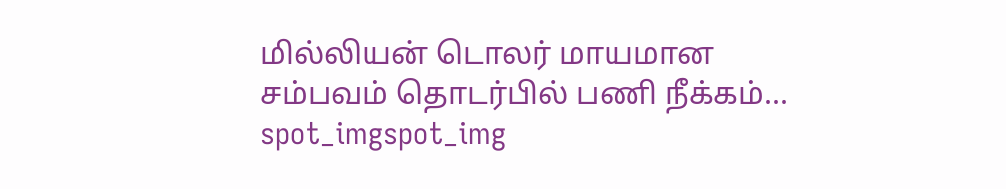மில்லியன் டொலர் மாயமான சம்பவம் தொடர்பில் பணி நீக்கம்...
spot_imgspot_img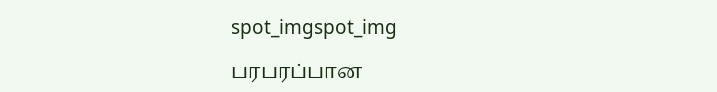spot_imgspot_img

பரபரப்பான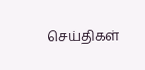செய்திகள்